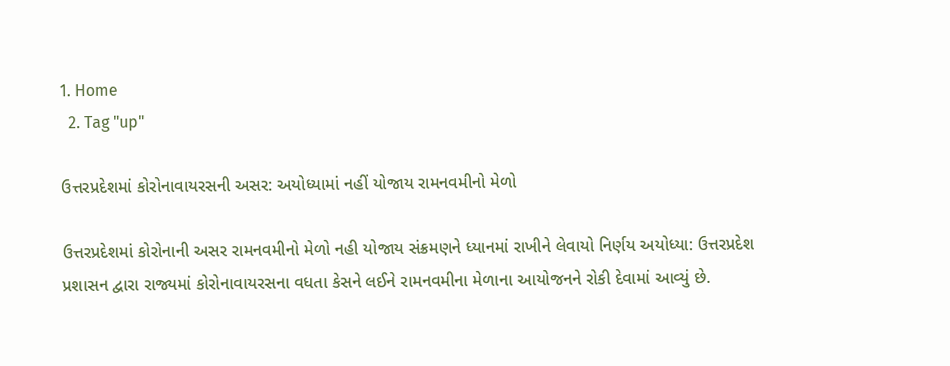1. Home
  2. Tag "up"

ઉત્તરપ્રદેશમાં કોરોનાવાયરસની અસર: અયોધ્યામાં નહીં યોજાય રામનવમીનો મેળો

ઉત્તરપ્રદેશમાં કોરોનાની અસર રામનવમીનો મેળો નહી યોજાય સંક્રમણને ધ્યાનમાં રાખીને લેવાયો નિર્ણય અયોધ્યા: ઉત્તરપ્રદેશ પ્રશાસન દ્વારા રાજ્યમાં કોરોનાવાયરસના વધતા કેસને લઈને રામનવમીના મેળાના આયોજનને રોકી દેવામાં આવ્યું છે.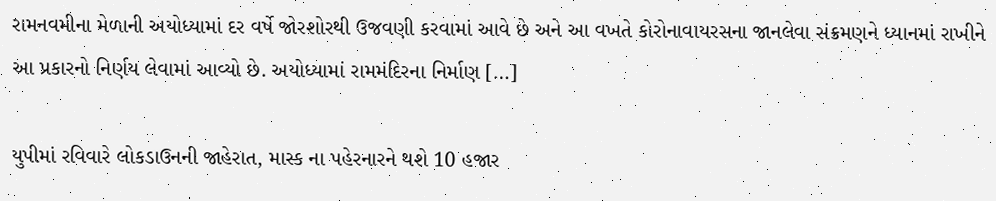રામનવમીના મેળાની અયોધ્યામાં દર વર્ષે જોરશોરથી ઉજવણી કરવામાં આવે છે અને આ વખતે કોરોનાવાયરસના જાનલેવા સંક્રમણને ધ્યાનમાં રાખીને આ પ્રકારનો નિર્ણય લેવામાં આવ્યો છે. અયોધ્યામાં રામમંદિરના નિર્માણ […]

યુપીમાં રવિવારે લોકડાઉનની જાહેરાત, માસ્ક ના પહેરનારને થશે 10 હજાર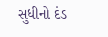સુધીનો દંડ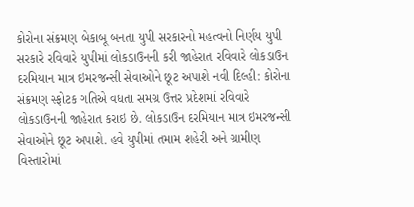કોરોના સંક્રમણ બેકાબૂ બનતા યુપી સરકારનો મહત્વનો નિર્ણય યુપી સરકારે રવિવારે યુપીમાં લોકડાઉનની કરી જાહેરાત રવિવારે લોકડાઉન દરમિયાન માત્ર ઇમરજન્સી સેવાઓને છૂટ અપાશે નવી દિલ્હી: કોરોના સંક્રમણ સ્ફોટક ગતિએ વધતા સમગ્ર ઉત્તર પ્રદેશમાં રવિવારે લોકડાઉનની જાહેરાત કરાઇ છે. લોકડાઉન દરમિયાન માત્ર ઇમરજન્સી સેવાઓને છૂટ અપાશે. હવે યુપીમાં તમામ શહેરી અને ગ્રામીણ વિસ્તારોમાં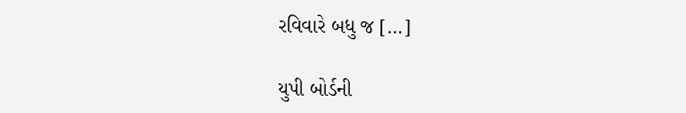રવિવારે બધુ જ […]

યુપી બોર્ડની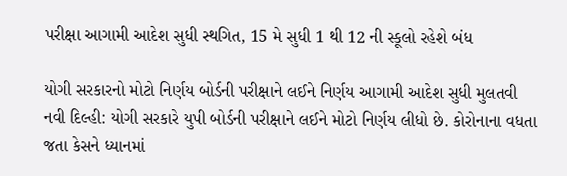પરીક્ષા આગામી આદેશ સુધી સ્થગિત, 15 મે સુધી 1 થી 12 ની સ્કૂલો રહેશે બંધ

યોગી સરકારનો મોટો નિર્ણય બોર્ડની પરીક્ષાને લઈને નિર્ણય આગામી આદેશ સુધી મુલતવી નવી દિલ્હી: યોગી સરકારે યુપી બોર્ડની પરીક્ષાને લઈને મોટો નિર્ણય લીધો છે. કોરોનાના વધતા જતા કેસને ધ્યાનમાં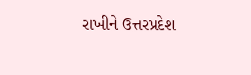રાખીને ઉત્તરપ્રદેશ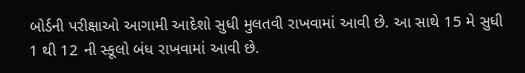બોર્ડની પરીક્ષાઓ આગામી આદેશો સુધી મુલતવી રાખવામાં આવી છે. આ સાથે 15 મે સુધી 1 થી 12 ની સ્કૂલો બંધ રાખવામાં આવી છે.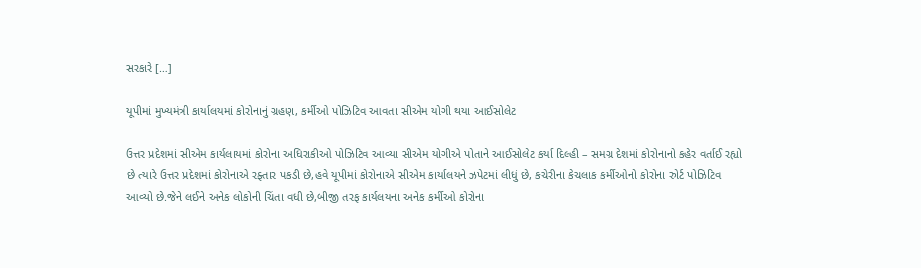સરકારે […]

યૂપીમાં મુખ્યમંત્રી કાર્યાલયમાં કોરોનાનું ગ્રહણ, કર્મીઓ પોઝિટિવ આવતા સીએમ યોગી થયા આઈસોલેટ

ઉત્તર પ્રદેશમાં સીએમ કાર્યલાયમાં કોરોના અધિરાકીઓ પોઝિટિવ આવ્યા સીએમ યોગીએ પોતાને આઈસોલેટ કર્યા દિલ્હી – સમગ્ર દેશમાં કોરોનાનો કહેર વર્તાઈ રહ્યો છે ત્યારે ઉત્તર પ્રદેશમાં કોરોનાએ રફ્તાર પકડી છે,હવે યૂપીમાં કોરોનાએ સીએમ કાર્યાલયને ઝપેટમાં લીધું છે, કચેરીના કેચલાક કર્મીઓનો કોરોના રુોર્ટ પોઝિટિવ આવ્યો છે.જેને લઈને અનેક લોકોની ચિંતા વધી છે,બીજી તરફ કાર્યલયના અનેક કર્મીઓ કોરોના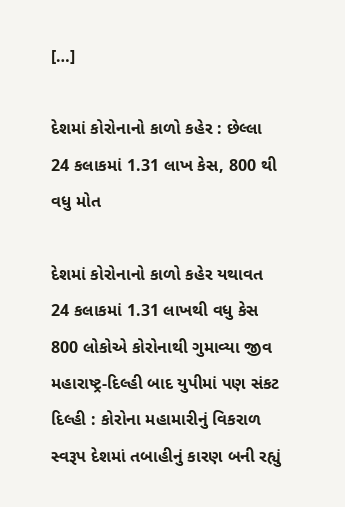[…]

દેશમાં કોરોનાનો કાળો કહેર : છેલ્લા 24 કલાકમાં 1.31 લાખ કેસ, 800 થી વધુ મોત

દેશમાં કોરોનાનો કાળો કહેર યથાવત 24 કલાકમાં 1.31 લાખથી વધુ કેસ 800 લોકોએ કોરોનાથી ગુમાવ્યા જીવ મહારાષ્ટ્ર-દિલ્હી બાદ યુપીમાં પણ સંકટ દિલ્હી : કોરોના મહામારીનું વિકરાળ સ્વરૂપ દેશમાં તબાહીનું કારણ બની રહ્યું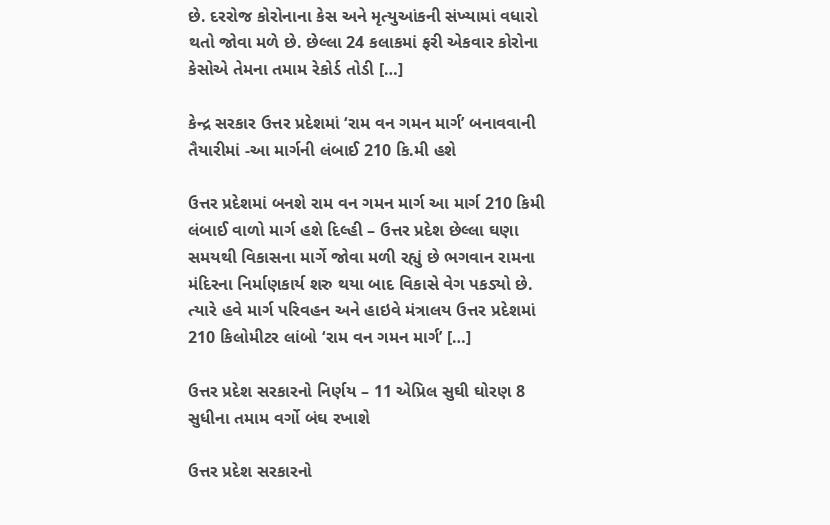છે. દરરોજ કોરોનાના કેસ અને મૃત્યુઆંકની સંખ્યામાં વધારો થતો જોવા મળે છે. છેલ્લા 24 કલાકમાં ફરી એકવાર કોરોના કેસોએ તેમના તમામ રેકોર્ડ તોડી […]

કેન્દ્ર સરકાર ઉત્તર પ્રદેશમાં ‘રામ વન ગમન માર્ગ’ બનાવવાની તૈયારીમાં -આ માર્ગની લંબાઈ 210 કિ.મી હશે

ઉત્તર પ્રદેશમાં બનશે રામ વન ગમન માર્ગ આ માર્ગ 210 કિમી લંબાઈ વાળો માર્ગ હશે દિલ્હી – ઉત્તર પ્રદેશ છેલ્લા ઘણા સમયથી વિકાસના માર્ગે જોવા મળી રહ્યું છે ભગવાન રામના મંદિરના નિર્માણકાર્ય શરુ થયા બાદ વિકાસે વેગ પકડ્યો છે. ત્યારે હવે માર્ગ પરિવહન અને હાઇવે મંત્રાલય ઉત્તર પ્રદેશમાં 210 કિલોમીટર લાંબો ‘રામ વન ગમન માર્ગ’ […]

ઉત્તર પ્રદેશ સરકારનો નિર્ણય – 11 એપ્રિલ સુઘી ઘોરણ 8 સુધીના તમામ વર્ગો બંઘ રખાશે

ઉત્તર પ્રદેશ સરકારનો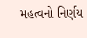મહત્વનો નિર્ણય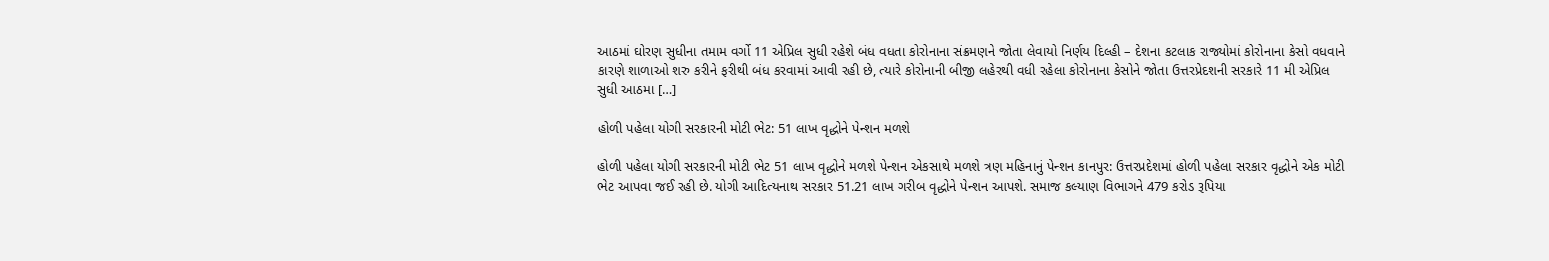આઠમાં ઘોરણ સુધીના તમામ વર્ગો 11 એપ્રિલ સુધી રહેશે બંધ વધતા કોરોનાના સંક્રમણને જોતા લેવાયો નિર્ણય દિલ્હી – દેશના કટલાક રાજ્યોમાં કોરોનાના કેસો વધવાને કારણે શાળાઓ શરુ કરીને ફરીથી બંધ કરવામાં આવી રહી છે, ત્યારે કોરોનાની બીજી લહેરથી વધી રહેલા કોરોનાના કેસોને જોતા ઉત્તરપ્રેદશની સરકારે 11 મી એપ્રિલ સુધી આઠમા […]

હોળી પહેલા યોગી સરકારની મોટી ભેટ: 51 લાખ વૃદ્ધોને પેન્શન મળશે

હોળી પહેલા યોગી સરકારની મોટી ભેટ 51 લાખ વૃદ્ધોને મળશે પેન્શન એકસાથે મળશે ત્રણ મહિનાનું પેન્શન કાનપુર: ઉત્તરપ્રદેશમાં હોળી પહેલા સરકાર વૃદ્ધોને એક મોટી ભેટ આપવા જઈ રહી છે. યોગી આદિત્યનાથ સરકાર 51.21 લાખ ગરીબ વૃદ્ધોને પેન્શન આપશે. સમાજ કલ્યાણ વિભાગને 479 કરોડ રૂપિયા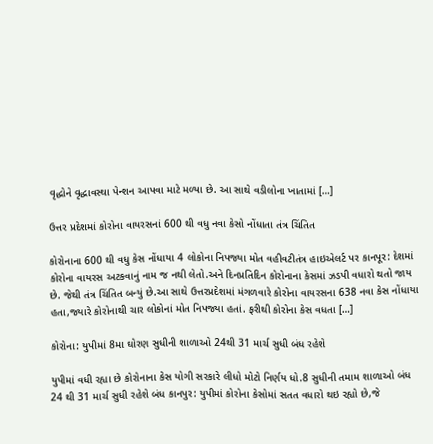વૃદ્ધોને વૃદ્ધાવસ્થા પેન્શન આપવા માટે મળ્યા છે. આ સાથે વડીલોના ખાતામાં […]

ઉત્તર પ્રદેશમાં કોરોના વાયરસનાં 600 થી વધુ નવા કેસો નોંધાતા તંત્ર ચિંતિત

કોરોનાના 600 થી વધુ કેસ નોંધાયા 4 લોકોના નિપજ્યા મોત વહીવટીતંત્ર હાઇએલર્ટ પર કાનપૂર: દેશમાં કોરોના વાયરસ અટકવાનું નામ જ નથી લેતો.અને દિનપ્રતિદિન કોરોનાના કેસમાં ઝડપી વધારો થતો જાય છે. જેથી તંત્ર ચિંતિત બન્યું છે.આ સાથે ઉત્તરપ્રદેશમાં મંગળવારે કોરોના વાયરસના 638 નવા કેસ નોંધાયા હતા,જ્યારે કોરોનાથી ચાર લોકોનાં મોત નિપજ્યા હતાં. ફરીથી કોરોના કેસ વધતા […]

કોરોના: યુપીમાં 8મા ઘોરણ સુધીની શાળાઓ 24થી 31 માર્ચ સુધી બંધ રહેશે

યુપીમાં વધી રહ્યા છે કોરોનાના કેસ યોગી સરકારે લીધો મોટો નિર્ણય ધો.8 સુધીની તમામ શાળાઓ બંધ 24 થી 31 માર્ચ સુધી રહેશે બંધ કાનપુર: યુપીમાં કોરોના કેસોમાં સતત વધારો થઇ રહ્યો છે,જે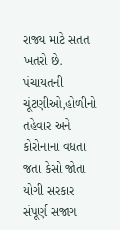રાજ્ય માટે સતત ખતરો છે. પંચાયતની ચૂંટણીઓ,હોળીનો તહેવાર અને કોરોનાના વધતા જતા કેસો જોતા યોગી સરકાર સંપૂર્ણ સજાગ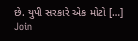છે. યુપી સરકારે એક મોટો […]
Join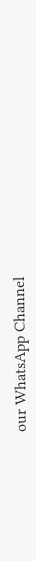our WhatsApp Channel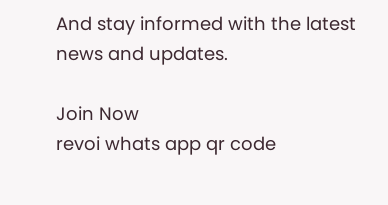And stay informed with the latest news and updates.

Join Now
revoi whats app qr code